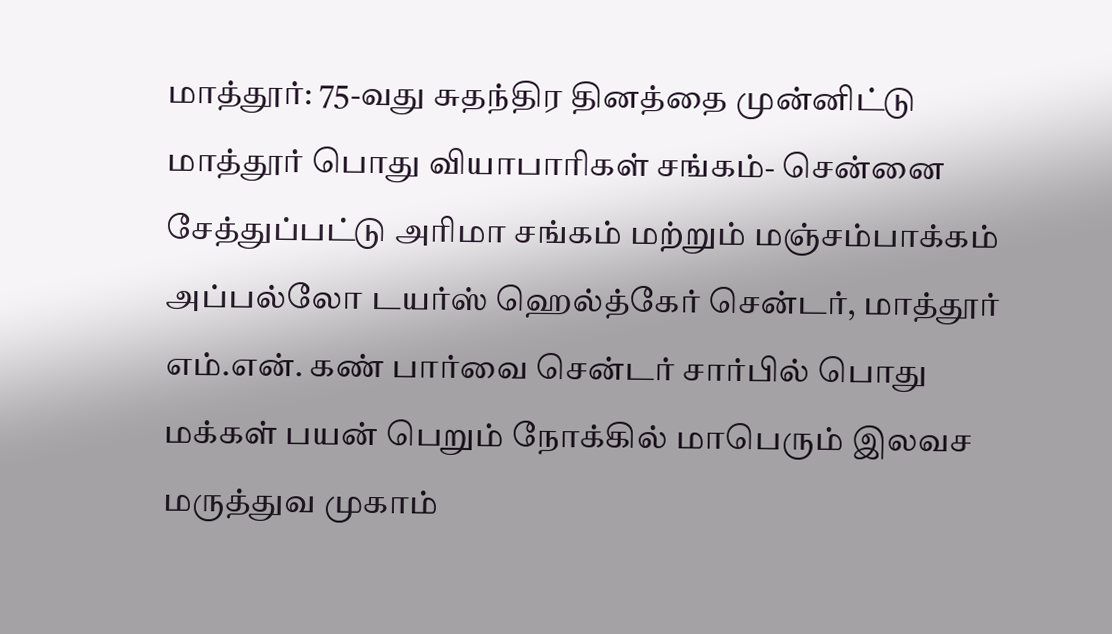மாத்தூர்: 75-வது சுதந்திர தினத்தை முன்னிட்டு மாத்தூர் பொது வியாபாரிகள் சங்கம்- சென்னை சேத்துப்பட்டு அரிமா சங்கம் மற்றும் மஞ்சம்பாக்கம் அப்பல்லோ டயர்ஸ் ஹெல்த்கேர் சென்டர், மாத்தூர் எம்.என். கண் பார்வை சென்டர் சார்பில் பொது மக்கள் பயன் பெறும் நோக்கில் மாபெரும் இலவச மருத்துவ முகாம்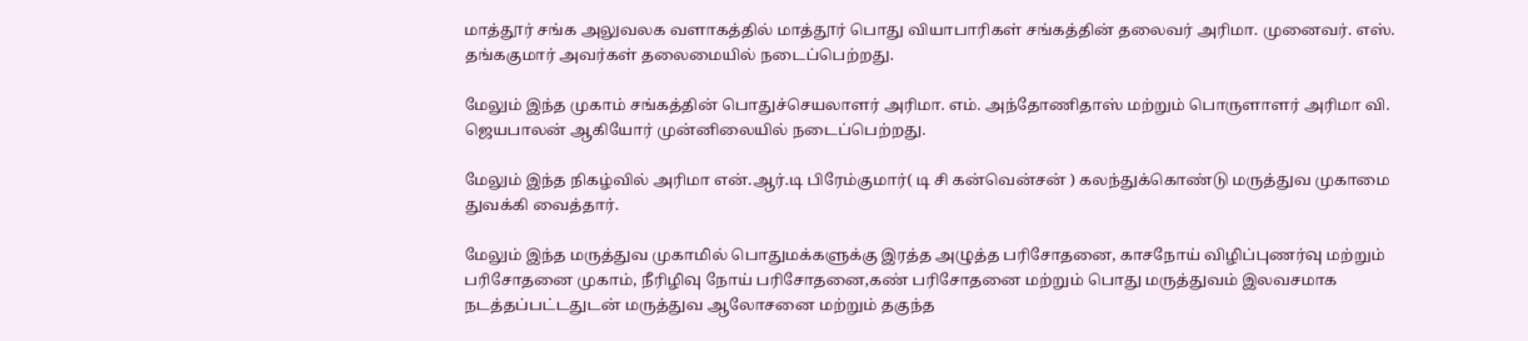மாத்தூர் சங்க அலுவலக வளாகத்தில் மாத்தூர் பொது வியாபாரிகள் சங்கத்தின் தலைவர் அரிமா. முனைவர். எஸ். தங்ககுமார் அவர்கள் தலைமையில் நடைப்பெற்றது.

மேலும் இந்த முகாம் சங்கத்தின் பொதுச்செயலாளர் அரிமா. எம். அந்தோணிதாஸ் மற்றும் பொருளாளர் அரிமா வி. ஜெயபாலன் ஆகியோர் முன்னிலையில் நடைப்பெற்றது.

மேலும் இந்த நிகழ்வில் அரிமா என்.ஆர்.டி பிரேம்குமார்( டி சி கன்வென்சன் ) கலந்துக்கொண்டு மருத்துவ முகாமை துவக்கி வைத்தார்.

மேலும் இந்த மருத்துவ முகாமில் பொதுமக்களுக்கு இரத்த அழுத்த பரிசோதனை, காசநோய் விழிப்புணர்வு மற்றும் பரிசோதனை முகாம், நீரிழிவு நோய் பரிசோதனை,கண் பரிசோதனை மற்றும் பொது மருத்துவம் இலவசமாக நடத்தப்பட்டதுடன் மருத்துவ ஆலோசனை மற்றும் தகுந்த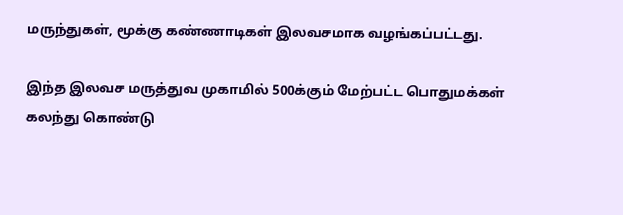மருந்துகள், மூக்கு கண்ணாடிகள் இலவசமாக வழங்கப்பட்டது.

இந்த இலவச மருத்துவ முகாமில் 500க்கும் மேற்பட்ட பொதுமக்கள் கலந்து கொண்டு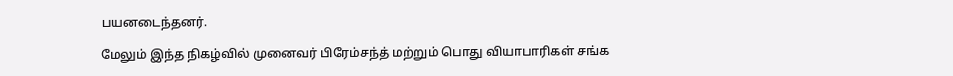பயனடைந்தனர்.

மேலும் இந்த நிகழ்வில் முனைவர் பிரேம்சந்த் மற்றும் பொது வியாபாரிகள் சங்க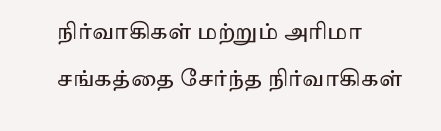நிர்வாகிகள் மற்றும் அரிமா சங்கத்தை சேர்ந்த நிர்வாகிகள்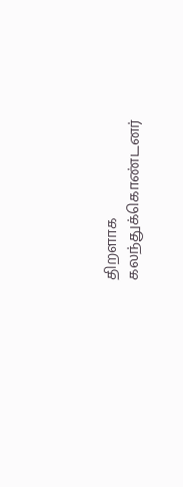திறளாக கலந்துக்கொண்டனர்